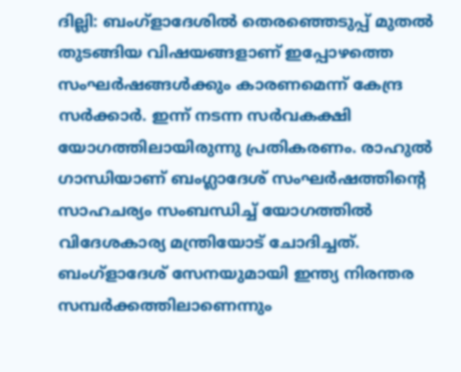ദില്ലി: ബംഗ്ളാദേശിൽ തെരഞ്ഞെടുപ്പ് മുതൽ തുടങ്ങിയ വിഷയങ്ങളാണ് ഇപ്പോഴത്തെ സംഘർഷങ്ങൾക്കും കാരണമെന്ന് കേന്ദ്ര സർക്കാർ. ഇന്ന് നടന്ന സർവകക്ഷി യോഗത്തിലായിരുന്നു പ്രതികരണം. രാഹുൽ ഗാന്ധിയാണ് ബംഗ്ലാദേശ് സംഘർഷത്തിൻ്റെ സാഹചര്യം സംബന്ധിച്ച് യോഗത്തിൽ വിദേശകാര്യ മന്ത്രിയോട് ചോദിച്ചത്. ബംഗ്ളാദേശ് സേനയുമായി ഇന്ത്യ നിരന്തര സമ്പർക്കത്തിലാണെന്നും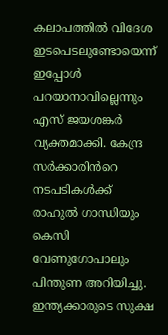കലാപത്തിൽ വിദേശ ഇടപെടലുണ്ടോയെന്ന് ഇപ്പോൾ പറയാനാവില്ലെന്നും എസ് ജയശങ്കർ വ്യക്തമാക്കി. കേന്ദ്ര സർക്കാരിൻറെ നടപടികൾക്ക് രാഹുൽ ഗാന്ധിയും കെസി വേണുഗോപാലും പിന്തുണ അറിയിച്ചു. ഇന്ത്യക്കാരുടെ സുക്ഷ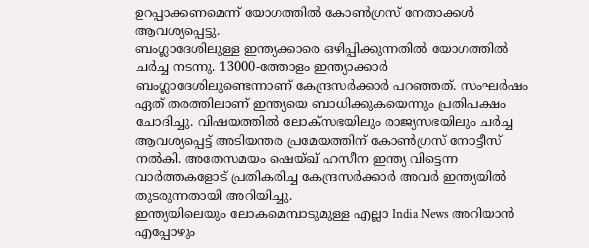ഉറപ്പാക്കണമെന്ന് യോഗത്തിൽ കോൺഗ്രസ് നേതാക്കൾ ആവശ്യപ്പെട്ടു.
ബംഗ്ലാദേശിലുള്ള ഇന്ത്യക്കാരെ ഒഴിപ്പിക്കുന്നതിൽ യോഗത്തിൽ ചർച്ച നടന്നു. 13000-ത്തോളം ഇന്ത്യാക്കാർ ബംഗ്ലാദേശിലുണ്ടെന്നാണ് കേന്ദ്രസർക്കാർ പറഞ്ഞത്. സംഘർഷം ഏത് തരത്തിലാണ് ഇന്ത്യയെ ബാധിക്കുകയെന്നും പ്രതിപക്ഷം ചോദിച്ചു. വിഷയത്തിൽ ലോക്സഭയിലും രാജ്യസഭയിലും ചർച്ച ആവശ്യപ്പെട്ട് അടിയന്തര പ്രമേയത്തിന് കോൺഗ്രസ് നോട്ടീസ് നൽകി. അതേസമയം ഷെയ്ഖ് ഹസീന ഇന്ത്യ വിട്ടെന്ന വാർത്തകളോട് പ്രതികരിച്ച കേന്ദ്രസർക്കാർ അവർ ഇന്ത്യയിൽ തുടരുന്നതായി അറിയിച്ചു.
ഇന്ത്യയിലെയും ലോകമെമ്പാടുമുള്ള എല്ലാ India News അറിയാൻ എപ്പോഴും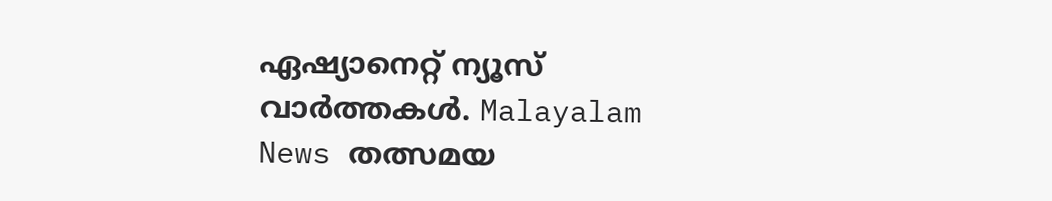ഏഷ്യാനെറ്റ് ന്യൂസ് വാർത്തകൾ. Malayalam News തത്സമയ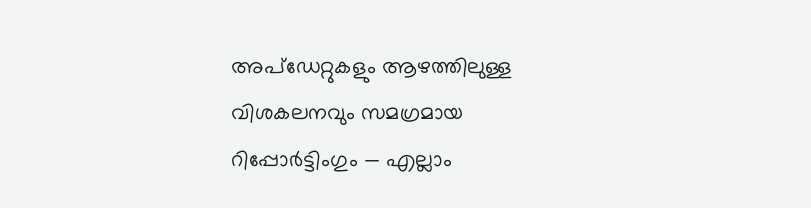അപ്ഡേറ്റുകളും ആഴത്തിലുള്ള വിശകലനവും സമഗ്രമായ റിപ്പോർട്ടിംഗും — എല്ലാം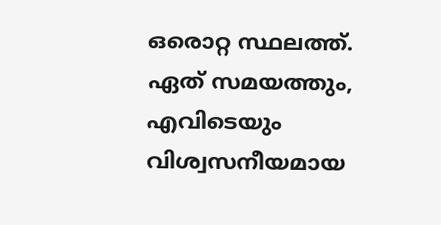ഒരൊറ്റ സ്ഥലത്ത്. ഏത് സമയത്തും, എവിടെയും വിശ്വസനീയമായ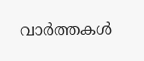വാർത്തകൾ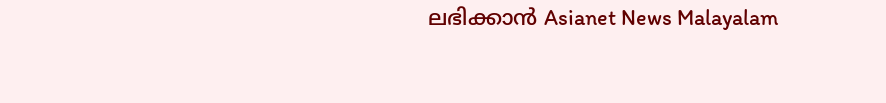ലഭിക്കാൻ Asianet News Malayalam